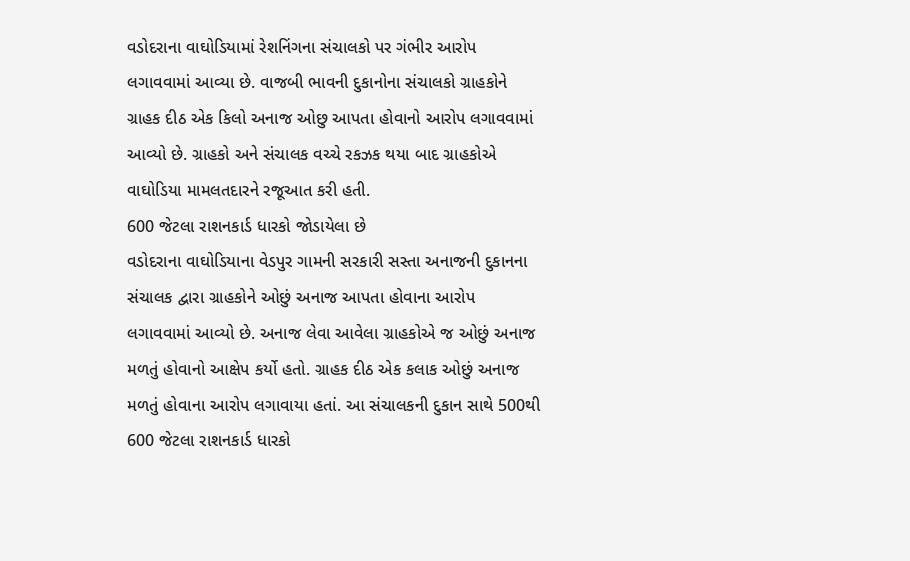વડોદરાના વાઘોડિયામાં રેશનિંગના સંચાલકો પર ગંભીર આરોપ લગાવવામાં આવ્યા છે. વાજબી ભાવની દુકાનોના સંચાલકો ગ્રાહકોને ગ્રાહક દીઠ એક કિલો અનાજ ઓછુ આપતા હોવાનો આરોપ લગાવવામાં આવ્યો છે. ગ્રાહકો અને સંચાલક વચ્ચે રકઝક થયા બાદ ગ્રાહકોએ વાઘોડિયા મામલતદારને રજૂઆત કરી હતી.
600 જેટલા રાશનકાર્ડ ધારકો જોડાયેલા છે
વડોદરાના વાઘોડિયાના વેડપુર ગામની સરકારી સસ્તા અનાજની દુકાનના સંચાલક દ્વારા ગ્રાહકોને ઓછું અનાજ આપતા હોવાના આરોપ લગાવવામાં આવ્યો છે. અનાજ લેવા આવેલા ગ્રાહકોએ જ ઓછું અનાજ મળતું હોવાનો આક્ષેપ કર્યો હતો. ગ્રાહક દીઠ એક કલાક ઓછું અનાજ મળતું હોવાના આરોપ લગાવાયા હતાં. આ સંચાલકની દુકાન સાથે 500થી 600 જેટલા રાશનકાર્ડ ધારકો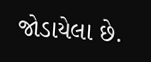જોડાયેલા છે.